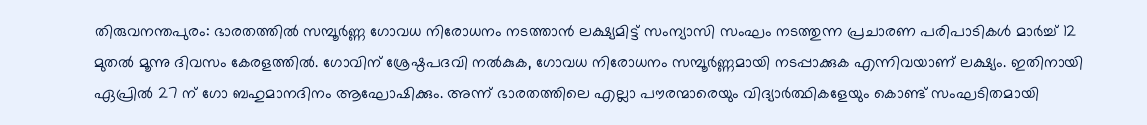തിരുവനന്തപുരം: ഭാരതത്തിൽ സമ്പൂർണ്ണ ഗോവധ നിരോധനം നടത്താൻ ലക്ഷ്യമിട്ട് സംന്യാസി സംഘം നടത്തുന്ന പ്രചാരണ പരിപാടികൾ മാർച്ച് 12 മുതൽ മൂന്നു ദിവസം കേരളത്തിൽ. ഗോവിന് ശ്രേഷ്ഠപദവി നൽകുക, ഗോവധ നിരോധനം സമ്പൂർണ്ണമായി നടപ്പാക്കുക എന്നിവയാണ് ലക്ഷ്യം. ഇതിനായി ഏപ്രിൽ 27 ന് ഗോ ബഹുമാനദിനം ആഘോഷിക്കും. അന്ന് ഭാരതത്തിലെ എല്ലാ പൗരന്മാരെയും വിദ്യാർത്ഥികളേയും കൊണ്ട് സംഘടിതമായി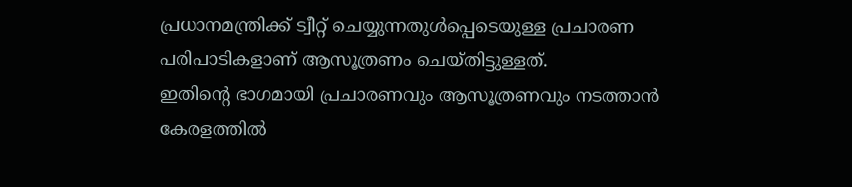പ്രധാനമന്ത്രിക്ക് ട്വീറ്റ് ചെയ്യുന്നതുൾപ്പെടെയുള്ള പ്രചാരണ പരിപാടികളാണ് ആസൂത്രണം ചെയ്തിട്ടുള്ളത്.
ഇതിന്റെ ഭാഗമായി പ്രചാരണവും ആസൂത്രണവും നടത്താൻ കേരളത്തിൽ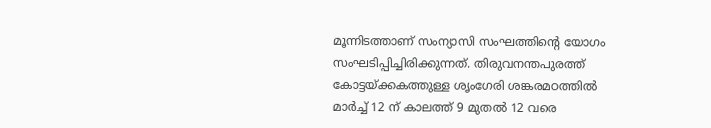മൂന്നിടത്താണ് സംന്യാസി സംഘത്തിന്റെ യോഗം സംഘടിപ്പിച്ചിരിക്കുന്നത്. തിരുവനന്തപുരത്ത് കോട്ടയ്ക്കകത്തുള്ള ശൃംഗേരി ശങ്കരമഠത്തിൽ മാർച്ച് 12 ന് കാലത്ത് 9 മുതൽ 12 വരെ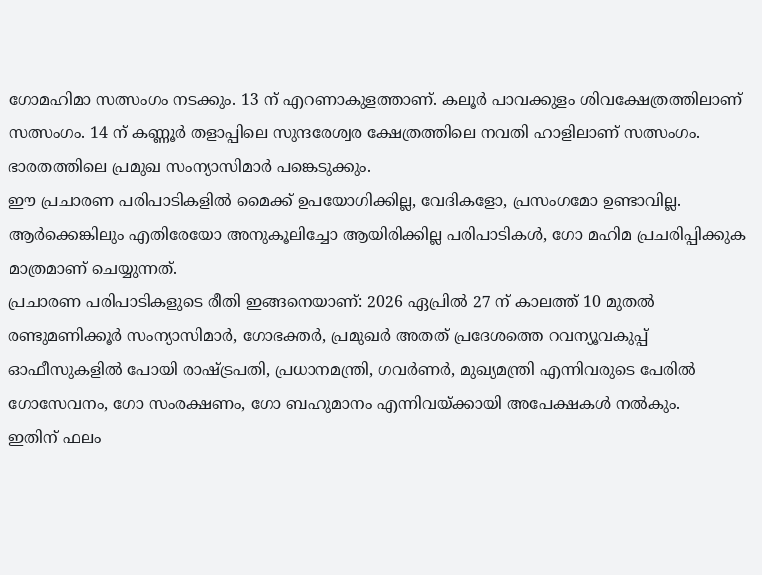ഗോമഹിമാ സത്സംഗം നടക്കും. 13 ന് എറണാകുളത്താണ്. കലൂർ പാവക്കുളം ശിവക്ഷേത്രത്തിലാണ് സത്സംഗം. 14 ന് കണ്ണൂർ തളാപ്പിലെ സുന്ദരേശ്വര ക്ഷേത്രത്തിലെ നവതി ഹാളിലാണ് സത്സംഗം. ഭാരതത്തിലെ പ്രമുഖ സംന്യാസിമാർ പങ്കെടുക്കും.
ഈ പ്രചാരണ പരിപാടികളിൽ മൈക്ക് ഉപയോഗിക്കില്ല, വേദികളോ, പ്രസംഗമോ ഉണ്ടാവില്ല. ആർക്കെങ്കിലും എതിരേയോ അനുകൂലിച്ചോ ആയിരിക്കില്ല പരിപാടികൾ, ഗോ മഹിമ പ്രചരിപ്പിക്കുക മാത്രമാണ് ചെയ്യുന്നത്.
പ്രചാരണ പരിപാടികളുടെ രീതി ഇങ്ങനെയാണ്: 2026 ഏപ്രിൽ 27 ന് കാലത്ത് 10 മുതൽ രണ്ടുമണിക്കൂർ സംന്യാസിമാർ, ഗോഭക്തർ, പ്രമുഖർ അതത് പ്രദേശത്തെ റവന്യൂവകുപ്പ് ഓഫീസുകളിൽ പോയി രാഷ്ട്രപതി, പ്രധാനമന്ത്രി, ഗവർണർ, മുഖ്യമന്ത്രി എന്നിവരുടെ പേരിൽ ഗോസേവനം, ഗോ സംരക്ഷണം, ഗോ ബഹുമാനം എന്നിവയ്ക്കായി അപേക്ഷകൾ നൽകും.
ഇതിന് ഫലം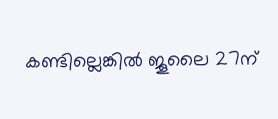കണ്ടില്ലെങ്കിൽ ജൂലൈ 27ന്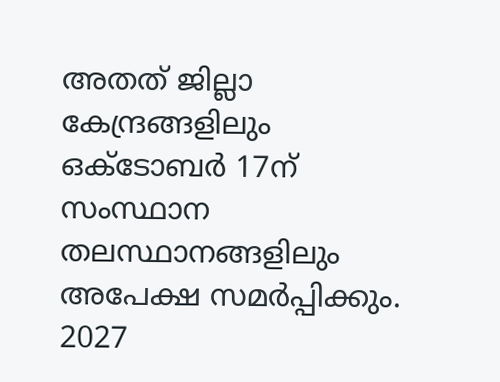അതത് ജില്ലാ കേന്ദ്രങ്ങളിലും ഒക്ടോബർ 17ന് സംസ്ഥാന തലസ്ഥാനങ്ങളിലും അപേക്ഷ സമർപ്പിക്കും. 2027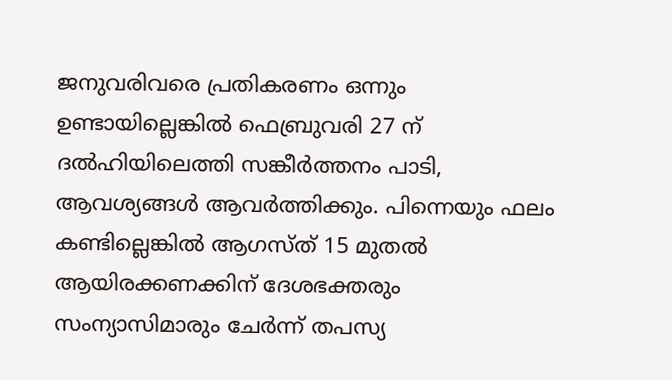ജനുവരിവരെ പ്രതികരണം ഒന്നും ഉണ്ടായില്ലെങ്കിൽ ഫെബ്രുവരി 27 ന് ദൽഹിയിലെത്തി സങ്കീർത്തനം പാടി, ആവശ്യങ്ങൾ ആവർത്തിക്കും. പിന്നെയും ഫലം കണ്ടില്ലെങ്കിൽ ആഗസ്ത് 15 മുതൽ ആയിരക്കണക്കിന് ദേശഭക്തരും സംന്യാസിമാരും ചേർന്ന് തപസ്യ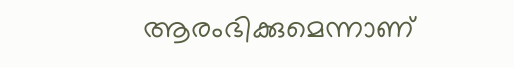ആരംഭിക്കുമെന്നാണ്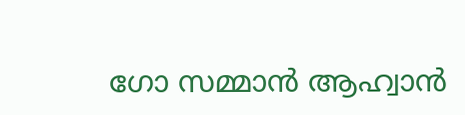ഗോ സമ്മാൻ ആഹ്വാൻ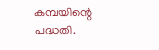കമ്പയിന്റെ പദ്ധതി.